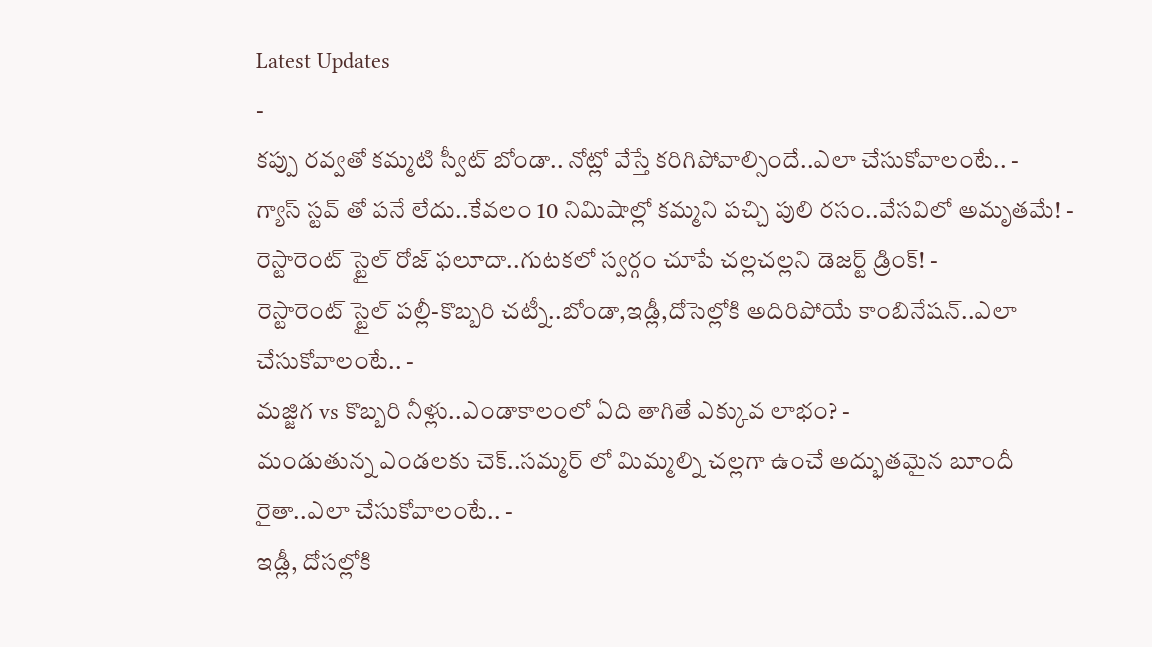Latest Updates
-
కప్పు రవ్వతో కమ్మటి స్వీట్ బోండా.. నోట్లో వేస్తే కరిగిపోవాల్సిందే..ఎలా చేసుకోవాలంటే.. -
గ్యాస్ స్టవ్ తో పనే లేదు..కేవలం 10 నిమిషాల్లో కమ్మని పచ్చి పులి రసం..వేసవిలో అమృతమే! -
రెస్టారెంట్ స్టైల్ రోజ్ ఫలూదా..గుటకలో స్వర్గం చూపే చల్లచల్లని డెజర్ట్ డ్రింక్! -
రెస్టారెంట్ స్టైల్ పల్లీ-కొబ్బరి చట్నీ..బోండా,ఇడ్లీ,దోసెల్లోకి అదిరిపోయే కాంబినేషన్..ఎలా చేసుకోవాలంటే.. -
మజ్జిగ vs కొబ్బరి నీళ్లు..ఎండాకాలంలో ఏది తాగితే ఎక్కువ లాభం? -
మండుతున్న ఎండలకు చెక్..సమ్మర్ లో మిమ్మల్ని చల్లగా ఉంచే అద్భుతమైన బూందీ రైతా..ఎలా చేసుకోవాలంటే.. -
ఇడ్లీ, దోసల్లోకి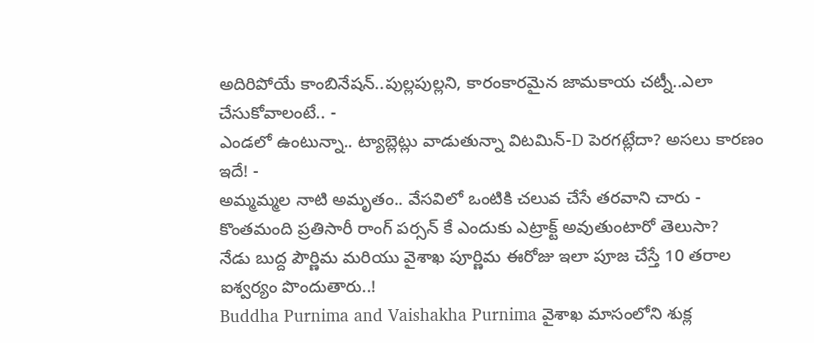అదిరిపోయే కాంబినేషన్..పుల్లపుల్లని, కారంకారమైన జామకాయ చట్నీ..ఎలా చేసుకోవాలంటే.. -
ఎండలో ఉంటున్నా.. ట్యాబ్లెట్లు వాడుతున్నా విటమిన్-D పెరగట్లేదా? అసలు కారణం ఇదే! -
అమ్మమ్మల నాటి అమృతం.. వేసవిలో ఒంటికి చలువ చేసే తరవాని చారు -
కొంతమంది ప్రతిసారీ రాంగ్ పర్సన్ కే ఎందుకు ఎట్రాక్ట్ అవుతుంటారో తెలుసా?
నేడు బుద్ద పౌర్ణిమ మరియు వైశాఖ పూర్ణిమ ఈరోజు ఇలా పూజ చేస్తే 10 తరాల ఐశ్వర్యం పొందుతారు..!
Buddha Purnima and Vaishakha Purnima వైశాఖ మాసంలోని శుక్ల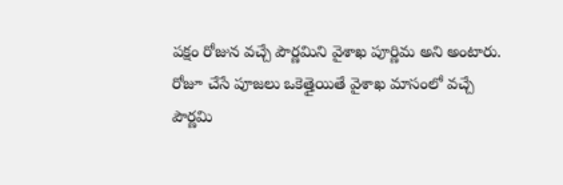పక్షం రోజున వచ్చే పౌర్ణమిని వైశాఖ పూర్ణిమ అని అంటారు. రోజూ చేసే పూజలు ఒకెత్తైయితే వైశాఖ మాసంలో వచ్చే పౌర్ణమి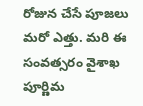రోజున చేసే పూజలు మరో ఎత్తు. మరి ఈ సంవత్సరం వైశాఖ పూర్ణిమ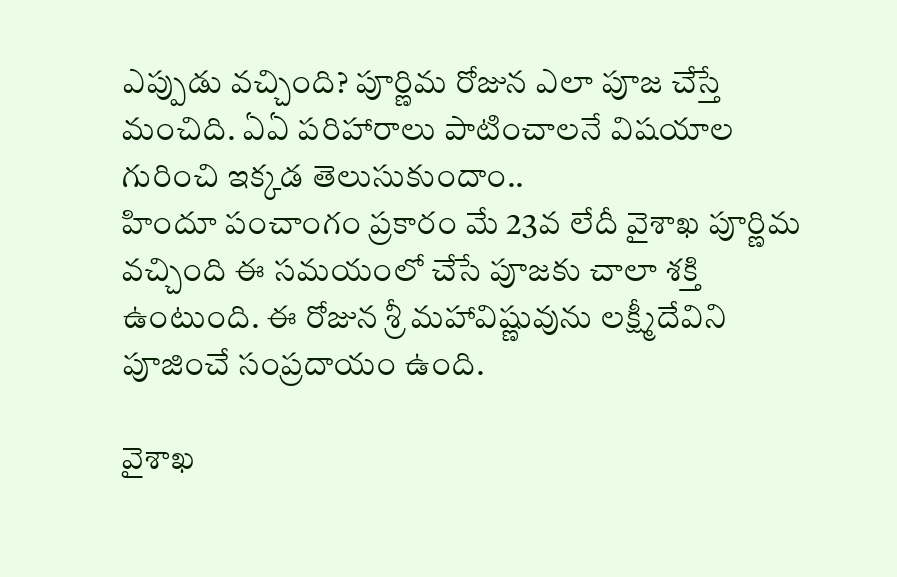ఎప్పుడు వచ్చింది? పూర్ణిమ రోజున ఎలా పూజ చేస్తే మంచిది. ఏఏ పరిహారాలు పాటించాలనే విషయాల గురించి ఇక్కడ తెలుసుకుందాం..
హిందూ పంచాంగం ప్రకారం మే 23వ లేదీ వైశాఖ పూర్ణిమ వచ్చింది ఈ సమయంలో చేసే పూజకు చాలా శక్తి ఉంటుంది. ఈ రోజున శ్రీ మహావిష్ణువును లక్ష్మీదేవిని పూజించే సంప్రదాయం ఉంది.

వైశాఖ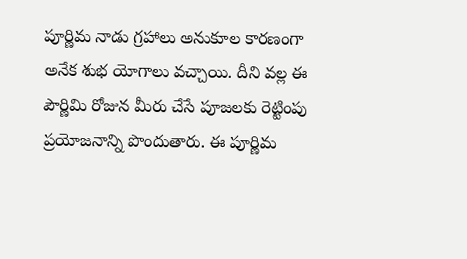పూర్ణిమ నాడు గ్రహాలు అనుకూల కారణంగా అనేక శుభ యోగాలు వచ్చాయి. దీని వల్ల ఈ పౌర్ణిమి రోజున మీరు చేసే పూజలకు రెట్టింపు ప్రయోజనాన్ని పొందుతారు. ఈ పూర్ణిమ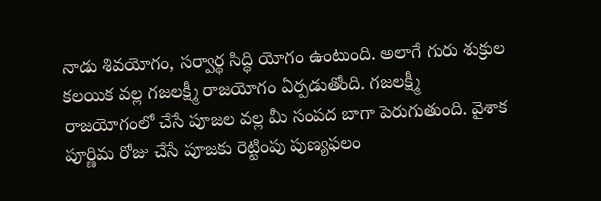నాడు శివయోగం, సర్వార్థ సిద్ధి యోగం ఉంటుంది. అలాగే గురు శుక్రుల కలయిక వల్ల గజలక్ష్మీ రాజయోగం ఏర్పడుతోంది. గజలక్ష్మీ రాజయోగంలో చేసే పూజల వల్ల మీ సంపద బాగా పెరుగుతుంది. వైశాక పూర్ణిమ రోజు చేసే పూజకు రెట్టింపు పుణ్యఫలం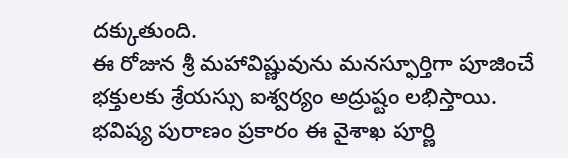దక్కుతుంది.
ఈ రోజున శ్రీ మహావిష్ణువును మనస్ఫూర్తిగా పూజించే భక్తులకు శ్రేయస్సు ఐశ్వర్యం అద్రుష్టం లభిస్తాయి. భవిష్య పురాణం ప్రకారం ఈ వైశాఖ పూర్ణి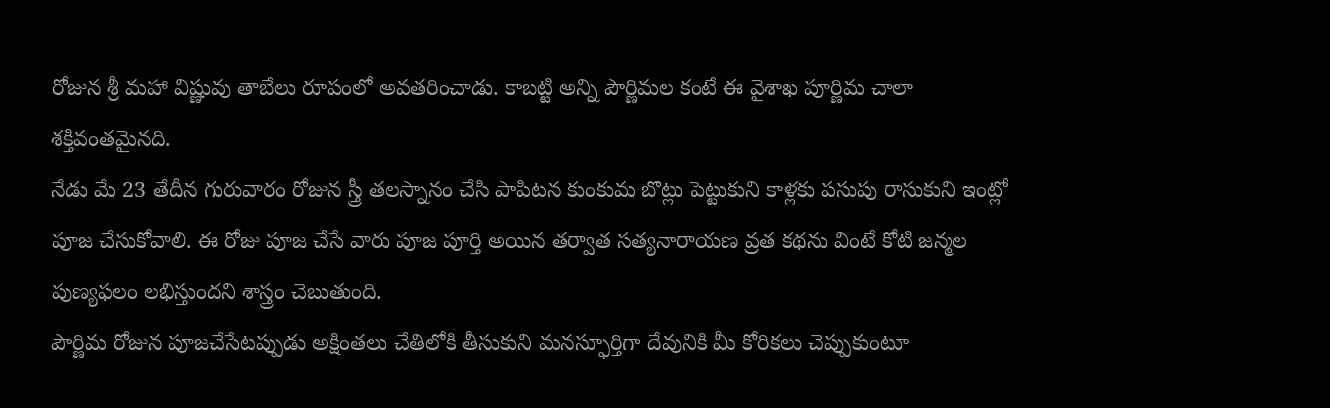రోజున శ్రీ మహా విష్ణువు తాబేలు రూపంలో అవతరించాడు. కాబట్టి అన్ని పౌర్ణిమల కంటే ఈ వైశాఖ పూర్ణిమ చాలా శక్తివంతమైనది.
నేడు మే 23 తేదీన గురువారం రోజున స్త్రీ తలస్నానం చేసి పాపిటన కుంకుమ బొట్లు పెట్టుకుని కాళ్లకు పసుపు రాసుకుని ఇంట్లో పూజ చేసుకోవాలి. ఈ రోజు పూజ చేసే వారు పూజ పూర్తి అయిన తర్వాత సత్యనారాయణ వ్రత కథను వింటే కోటి జన్మల పుణ్యఫలం లభిస్తుందని శాస్త్రం చెబుతుంది.
పౌర్ణిమ రోజున పూజచేసేటప్పుడు అక్షింతలు చేతిలోకి తీసుకుని మనస్ఫూర్తిగా దేవునికి మీ కోరికలు చెప్పుకుంటూ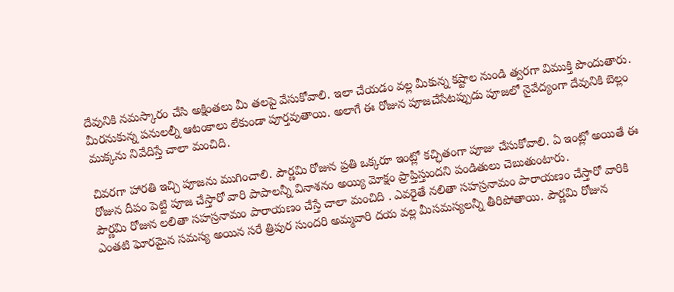దేవునికి నమస్కారం చేసి అక్షింతలు మీ తలపై వేసుకోవాలి. ఇలా చేయడం వల్ల మీకున్న కష్టాల నుండి త్వరగా విముక్తి పొందుతారు.
మీరనుకున్న పనులల్నీ ఆటంకాలు లేకుండా పూర్తవుతాయి. అలాగే ఈ రోజున పూజచేసేటప్పుడు పూజలో నైవేద్యంగా దేవునికి బెల్లం ముక్కను నివేదిస్తే చాలా మంచిది.

చివరగా హారతి ఇచ్చి పూజను ముగించాలి. పౌర్ణమి రోజున ప్రతి ఒక్కరూ ఇంట్లో కచ్ఛితంగా పూజు చేసుకోవాలి. ఏ ఇంట్లో అయితే ఈ రోజున దీపం పెట్టి పూజ చేస్తారో వారి పాపాలన్నీ వినాశనం అయ్యి మోక్షం ప్రాప్తిస్తుందని పండితులు చెబుతుంటారు.
పౌర్ణమి రోజున లలితా సహస్రనామం పారాయణం చేస్తే చాలా మంచిది . ఎవరైతే నలితా సహస్రనామం పారాయణం చేస్తారో వారికి ఎంతటి ఘోరమైన సమస్య అయిన సరే త్రిపుర సుందరి అమ్మవారి దయ వల్ల మీసమస్యలన్నీ తీరిపోతాయి. పౌర్ణమి రోజున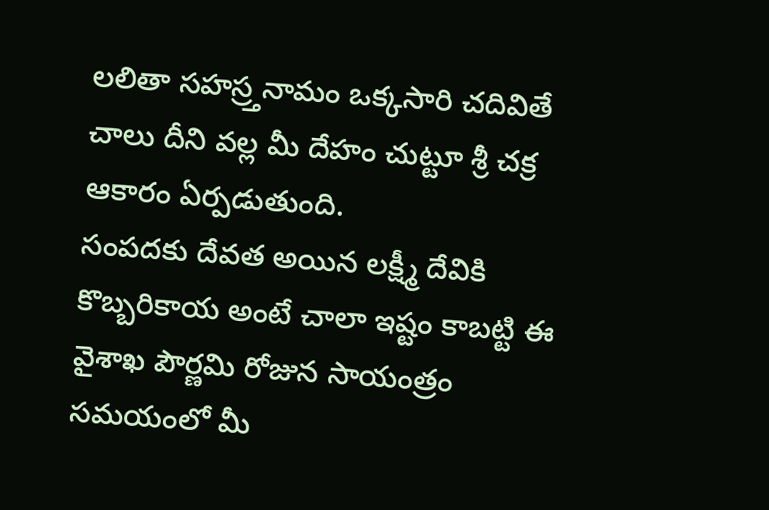లలితా సహస్ర్తనామం ఒక్కసారి చదివితే చాలు దీని వల్ల మీ దేహం చుట్టూ శ్రీ చక్ర ఆకారం ఏర్పడుతుంది.
సంపదకు దేవత అయిన లక్ష్మీ దేవికి కొబ్బరికాయ అంటే చాలా ఇష్టం కాబట్టి ఈ వైశాఖ పౌర్ణమి రోజున సాయంత్రం సమయంలో మీ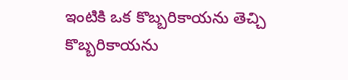ఇంటికి ఒక కొబ్బరికాయను తెచ్చి కొబ్బరికాయను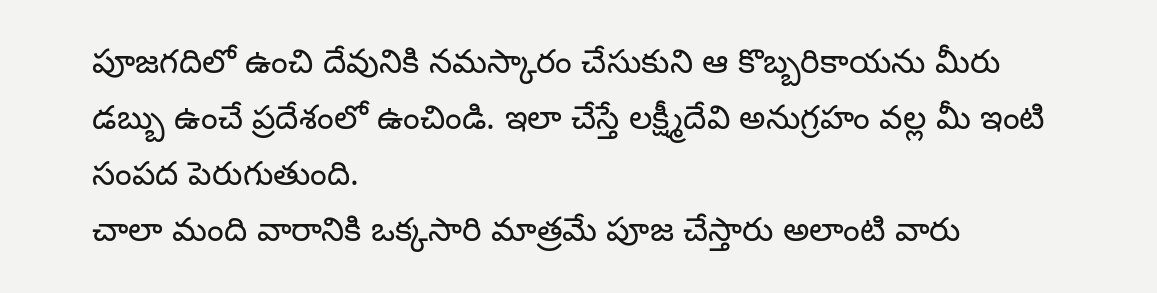పూజగదిలో ఉంచి దేవునికి నమస్కారం చేసుకుని ఆ కొబ్బరికాయను మీరు డబ్బు ఉంచే ప్రదేశంలో ఉంచిండి. ఇలా చేస్తే లక్ష్మీదేవి అనుగ్రహం వల్ల మీ ఇంటి సంపద పెరుగుతుంది.
చాలా మంది వారానికి ఒక్కసారి మాత్రమే పూజ చేస్తారు అలాంటి వారు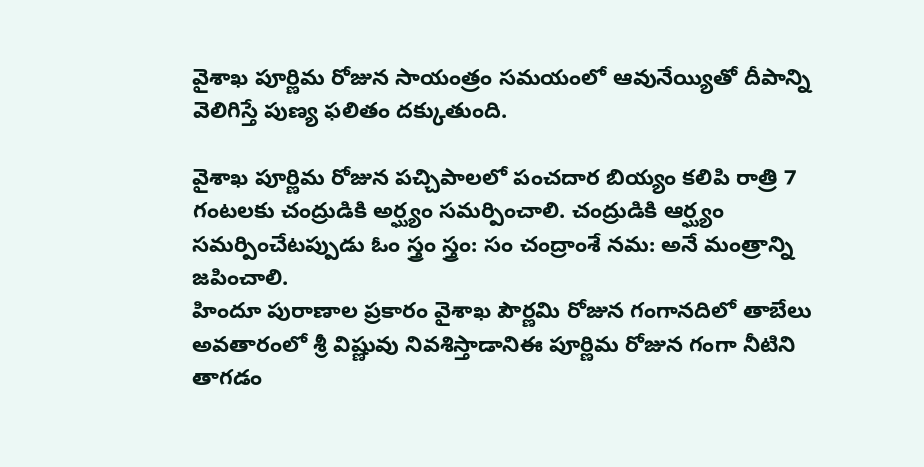వైశాఖ పూర్ణిమ రోజున సాయంత్రం సమయంలో ఆవునేయ్యితో దీపాన్ని వెలిగిస్తే పుణ్య ఫలితం దక్కుతుంది.

వైశాఖ పూర్ణిమ రోజున పచ్చిపాలలో పంచదార బియ్యం కలిపి రాత్రి 7 గంటలకు చంద్రుడికి అర్ఘ్యం సమర్పించాలి. చంద్రుడికి ఆర్ఘ్యం సమర్పించేటప్పుడు ఓం స్త్రం స్త్రం: సం చంద్రాంశే నమ: అనే మంత్రాన్ని జపించాలి.
హిందూ పురాణాల ప్రకారం వైశాఖ పౌర్ణమి రోజున గంగానదిలో తాబేలు అవతారంలో శ్రీ విష్ణువు నివశిస్తాడానిఈ పూర్ణిమ రోజున గంగా నీటిని తాగడం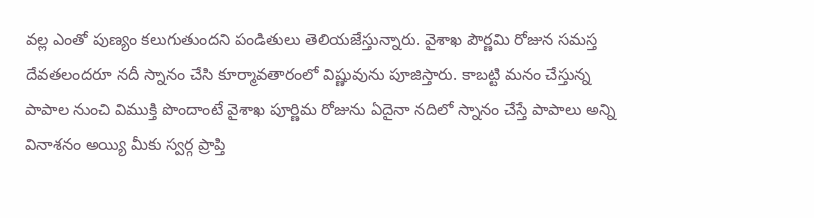వల్ల ఎంతో పుణ్యం కలుగుతుందని పండితులు తెలియజేస్తున్నారు. వైశాఖ పౌర్ణమి రోజున సమస్త దేవతలందరూ నదీ స్నానం చేసి కూర్మావతారంలో విష్ణువును పూజిస్తారు. కాబట్టి మనం చేస్తున్న పాపాల నుంచి విముక్తి పొందాంటే వైశాఖ పూర్ణిమ రోజును ఏదైనా నదిలో స్నానం చేస్తే పాపాలు అన్ని వినాశనం అయ్యి మీకు స్వర్గ ప్రాప్తి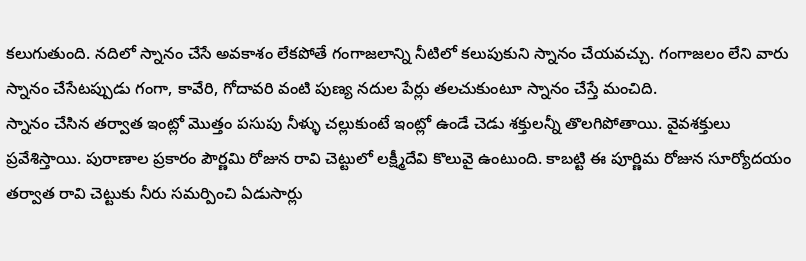కలుగుతుంది. నదిలో స్నానం చేసే అవకాశం లేకపోతే గంగాజలాన్ని నీటిలో కలుపుకుని స్నానం చేయవచ్చు. గంగాజలం లేని వారు స్నానం చేసేటప్పుడు గంగా, కావేరి, గోదావరి వంటి పుణ్య నదుల పేర్లు తలచుకుంటూ స్నానం చేస్తే మంచిది.
స్నానం చేసిన తర్వాత ఇంట్లో మొత్తం పసుపు నీళ్ళు చల్లుకుంటే ఇంట్లో ఉండే చెడు శక్తులన్నీ తొలగిపోతాయి. వైవశక్తులు ప్రవేశిస్తాయి. పురాణాల ప్రకారం పౌర్ణమి రోజున రావి చెట్టులో లక్ష్మీదేవి కొలువై ఉంటుంది. కాబట్టి ఈ పూర్ణిమ రోజున సూర్యోదయం తర్వాత రావి చెట్టుకు నీరు సమర్పించి ఏడుసార్లు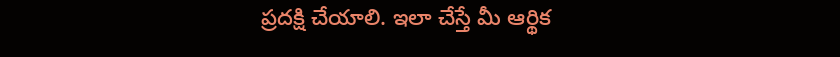ప్రదక్షి చేయాలి. ఇలా చేస్తే మీ ఆర్థిక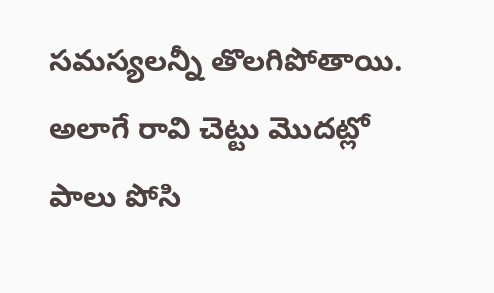సమస్యలన్నీ తొలగిపోతాయి.
అలాగే రావి చెట్టు మొదట్లో పాలు పోసి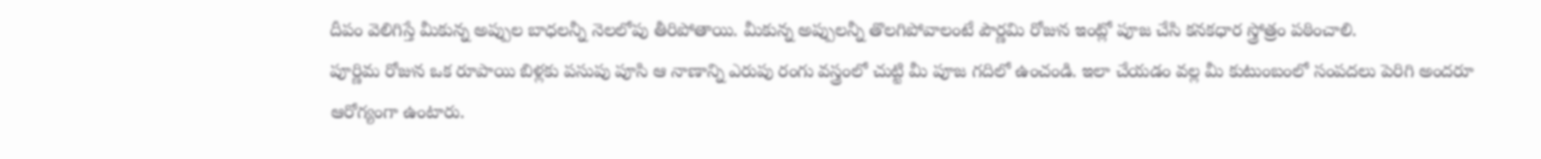దీపం వెలిగిస్తే మీకున్న అప్పుల బాధలన్నీ నెలలోపు తీరిపోతాయి. మీకున్న అప్పులన్నీ తొలగిపోవాలంటే పౌర్ణమి రోజున ఇంట్లో పూజ చేసి కనకధార స్త్రోత్రం పఠించాలి.
పూర్ణిమ రోజున ఒక రూపాయి బిళ్లకు పసుపు పూసి ఆ నాణాన్ని ఎరుపు రంగు వస్త్రంలో చుట్టి మీ పూజ గదిలో ఉంచండి. ఇలా చేయడం వల్ల మీ కుటుంబంలో సంపదలు పెరిగి అందరూ ఆరోగ్యంగా ఉంటారు.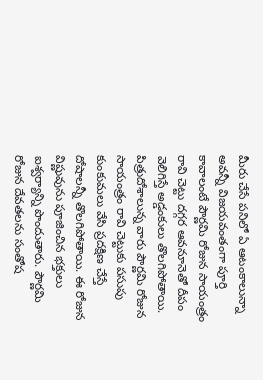మీరు చేసే పనిలో ఏ ఆటంకాలున్నా అవన్నీ విజయవంతంగా పూర్తి కావాలంటే పౌర్ణమి రోజున సాయంత్రం రావి చెట్టు దగ్గర ఆవనూనెతో దీపం వెలిగిస్తే అడ్డంకులు తొలగిపోతాయి.
పిత్రుదోశాలున్న వారు పౌర్ణమి రోజున సాయంత్రం రావి చెట్టుకు పసుపు కుంకుమలు వేసి ప్రదక్షిణ చేస్తే దోషాలన్నీ తొలగిపోతాయి. ఈ రోజున విష్ణువును పూజించిన భక్తులు ఐశ్వర్యాన్ని పొందుతారు. పౌర్ణమి రోజున దేవతలను సంతోష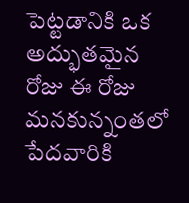పెట్టడానికి ఒక అద్భుతమైన రోజు ఈ రోజు మనకున్నంతలో పేదవారికి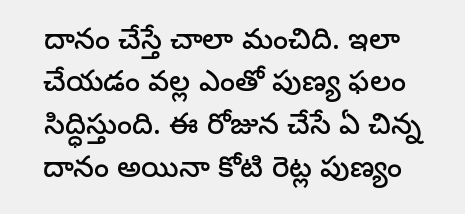దానం చేస్తే చాలా మంచిది. ఇలా చేయడం వల్ల ఎంతో పుణ్య ఫలం సిద్ధిస్తుంది. ఈ రోజున చేసే ఏ చిన్న దానం అయినా కోటి రెట్ల పుణ్యం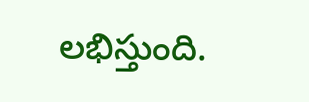లభిస్తుంది.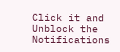Click it and Unblock the Notifications